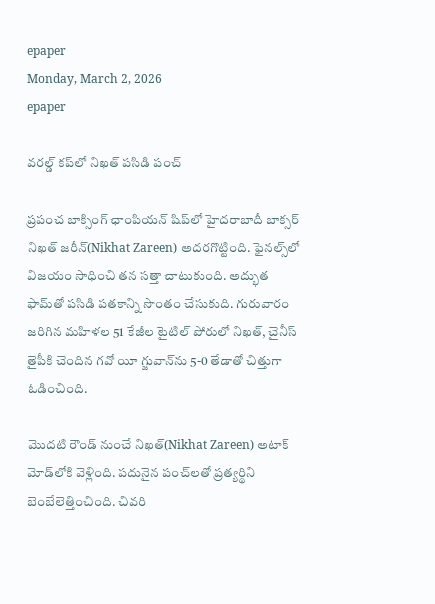epaper
Monday, March 2, 2026
epaper

వరల్డ్ కప్‌లో నిఖత్ పసిడి పంచ్

ప్రపంచ బాక్సింగ్ ఛాంపియన్ షిప్‌లో హైదరాబాదీ బాక్సర్ నిఖత్ జరీన్(Nikhat Zareen) అదరగొట్టింది. ఫైనల్స్‌లో విజయం సాధించి తన సత్తా చాటుకుంది. అద్భుత ఫామ్‌తో పసిడి పతకాన్ని సొంతం చేసుకుది. గురువారం జరిగిన మహిళల 51 కేజీల టైటిల్ పోరులో నిఖత్, చైనీస్ తైపీకి చెందిన గవో యీ గ్జువాన్‌ను 5-0 తేడాతో చిత్తుగా ఓడించింది.

మొదటి రౌండ్ నుంచే నిఖత్(Nikhat Zareen) అటాక్ మోడ్‌లోకి వెళ్లింది. పదునైన పంచ్‌లతో ప్రత్యర్థిని బెంబేలెత్తించింది. చివరి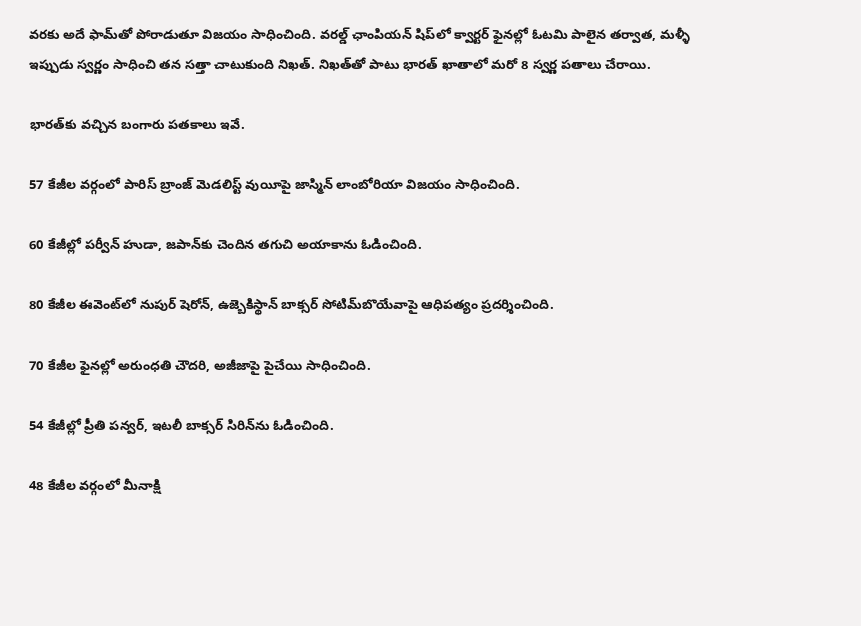వరకు అదే ఫామ్‌తో పోరాడుతూ విజయం సాధించింది. వరల్డ్ ఛాంపియన్ షిప్‌లో క్వార్టర్ ఫైనల్లో ఓటమి పాలైన తర్వాత, మళ్ళీ ఇప్పుడు స్వర్ణం సాధించి తన సత్తా చాటుకుంది నిఖత్. నిఖత్‌తో పాటు భారత్ ఖాతాలో మరో 8 స్వర్ణ పతాలు చేరాయి.

భారత్‌కు వచ్చిన బంగారు పతకాలు ఇవే.

57 కేజీల వర్గంలో పారిస్ బ్రాంజ్ మెడలిస్ట్ వుయీపై జాస్మిన్ లాంబోరియా విజయం సాధించింది.

60 కేజీల్లో పర్వీన్ హుడా, జపాన్‌కు చెందిన తగుచి అయాకాను ఓడించింది.

80 కేజీల ఈవెంట్‌లో నుపుర్ షెరోన్, ఉజ్బెకిస్థాన్ బాక్సర్ సోటిమ్‌బొయేవాపై ఆధిపత్యం ప్రదర్శించింది.

70 కేజీల ఫైనల్లో అరుంధతి చౌదరి, అజీజాపై పైచేయి సాధించింది.

54 కేజీల్లో ప్రీతి పన్వర్, ఇటలీ బాక్సర్ సిరిన్‌ను ఓడించింది.

48 కేజీల వర్గంలో మీనాక్షి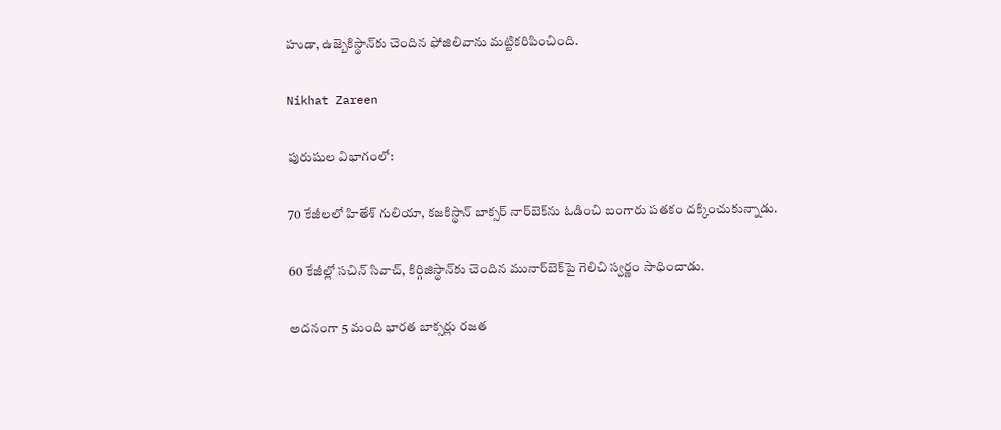హుడా, ఉజ్బెకిస్థాన్‌కు చెందిన ఫోజిలివాను మట్టికరిపించింది.

Nikhat Zareen

పురుషుల విభాగంలో:

70 కేజీలలో హితేశ్ గులియా, కజకిస్థాన్ బాక్సర్ నార్‌బెక్‌ను ఓడించి బంగారు పతకం దక్కించుకున్నాడు.

60 కేజీల్లో సచిన్ సివాచ్, కిర్గిజిస్థాన్‌కు చెందిన మునార్‌బెక్‌పై గెలిచి స్వర్ణం సాధించాడు.

అదనంగా 5 మంది భారత బాక్సర్లు రజత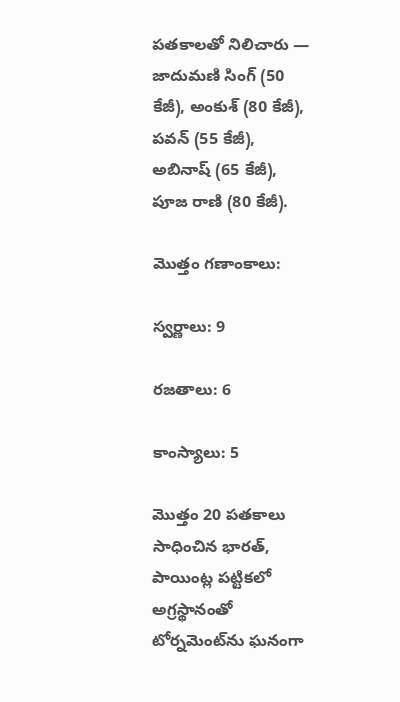పతకాలతో నిలిచారు —
జాదుమణి సింగ్ (50 కేజీ), అంకుశ్ (80 కేజీ), పవన్ (55 కేజీ), అబినాష్ (65 కేజీ), పూజ రాణి (80 కేజీ).

మొత్తం గణాంకాలు:

స్వర్ణాలు: 9

రజతాలు: 6

కాంస్యాలు: 5

మొత్తం 20 పతకాలు సాధించిన భారత్, పాయింట్ల పట్టికలో అగ్రస్థానంతో టోర్నమెంట్‌ను ఘనంగా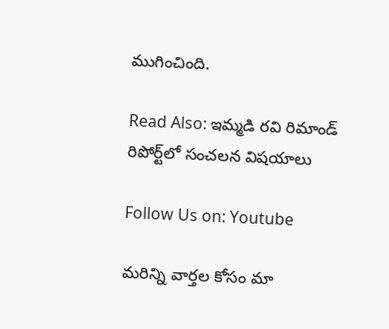ముగించింది.

Read Also: ఇమ్మడి రవి రిమాండ్ రిపోర్ట్‌లో సంచలన విషయాలు

Follow Us on: Youtube

మ‌రిన్ని వార్త‌ల కోసం మా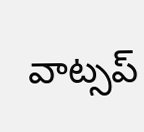వాట్స‌ప్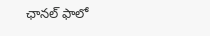ఛాన‌ల్ ఫాలో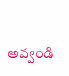అవ్వండి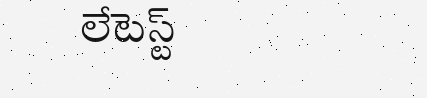లేటెస్ట్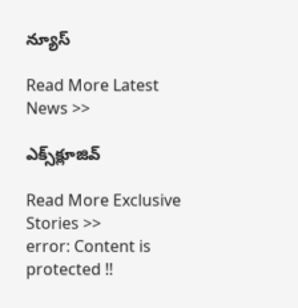న్యూస్‌

Read More Latest News >>

ఎక్స్‌క్లూజివ్‌

Read More Exclusive Stories >>
error: Content is protected !!